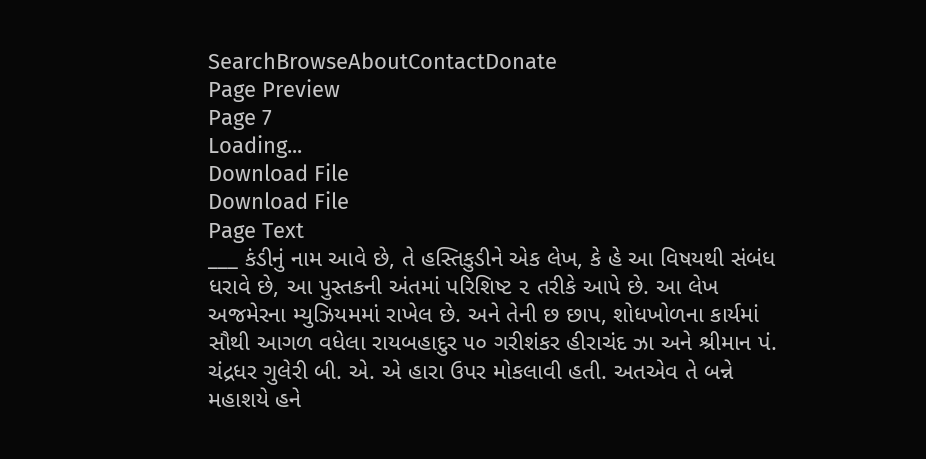SearchBrowseAboutContactDonate
Page Preview
Page 7
Loading...
Download File
Download File
Page Text
___ કંડીનું નામ આવે છે, તે હસ્તિકુડીને એક લેખ, કે હે આ વિષયથી સંબંધ ધરાવે છે, આ પુસ્તકની અંતમાં પરિશિષ્ટ ૨ તરીકે આપે છે. આ લેખ અજમેરના મ્યુઝિયમમાં રાખેલ છે. અને તેની છ છાપ, શોધખોળના કાર્યમાં સૌથી આગળ વધેલા રાયબહાદુર ૫૦ ગરીશંકર હીરાચંદ ઝા અને શ્રીમાન પં. ચંદ્રધર ગુલેરી બી. એ. એ હારા ઉપર મોકલાવી હતી. અતએવ તે બન્ને મહાશયે હને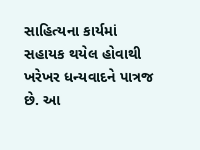સાહિત્યના કાર્યમાં સહાયક થયેલ હોવાથી ખરેખર ધન્યવાદને પાત્રજ છે. આ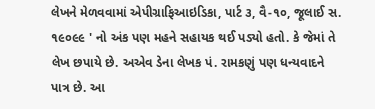લેખને મેળવવામાં એપીગ્રાફિઆઇડિકા, પાર્ટ ૩, વૈ-૧૦, જૂલાઈ સ. ૧૯૦૯૯ ' નો અંક પણ મહને સહાયક થઈ પડ્યો હતો. કે જેમાં તે લેખ છપાયે છે. અએવ ડેના લેખક પં. રામકણું પણ ધન્યવાદને પાત્ર છે. આ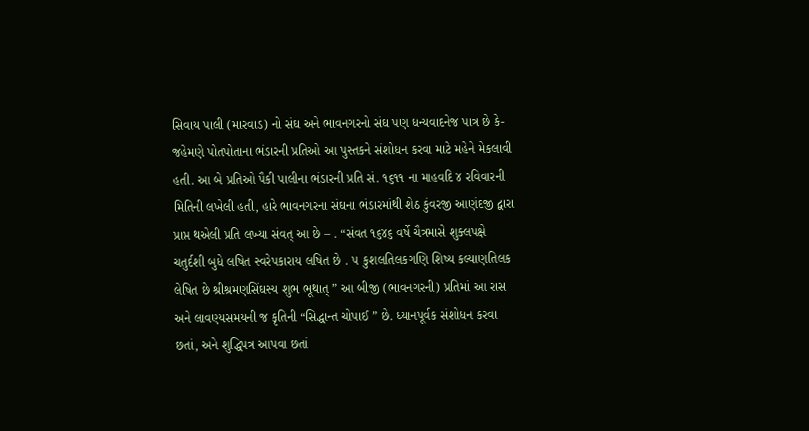સિવાય પાલી (મારવાડ) નો સંઘ અને ભાવનગરનો સંઘ પણ ધન્યવાદનેજ પાત્ર છે કે-જહેમણે પોતપોતાના ભંડારની પ્રતિઓ આ પુસ્તકને સંશોધન કરવા માટે મહેને મેકલાવી હતી. આ બે પ્રતિઓ પૈકી પાલીના ભંડારની પ્રતિ સં. ૧૬૧૧ ના માહવદિ ૪ રવિવારની મિતિની લખેલી હતી, હારે ભાવનગરના સંઘના ભંડારમાંથી શેઠ કુંવરજી આણંદજી દ્વારા પ્રાપ્ત થએલી પ્રતિ લખ્યા સંવત્ આ છે – . “સંવત ૧૬૪૬ વર્ષે ચૈત્રમાસે શુક્લપક્ષે ચતુર્દશી બુધે લષિત સ્વરેપકારાય લષિત છે . ૫ કુશલતિલકગણિ શિષ્ય કલ્યાણતિલક લેષિત છે શ્રીશ્રમણસિંઘસ્ય શુભ ભૂથાત્ ” આ બીજી (ભાવનગરની) પ્રતિમાં આ રાસ અને લાવણ્યસમયની જ કૃતિની “સિદ્ધાન્ત ચોપાઈ ” છે. ધ્યાનપૂર્વક સંશોધન કરવા છતાં, અને શુદ્ધિપત્ર આપવા છતાં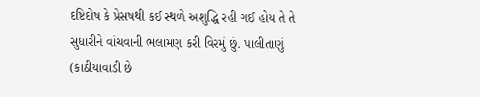દષ્ટિદોષ કે પ્રેસષથી કઈ સ્થળે અશુદ્ધિ રહી ગઈ હોય તે તે સુધારીને વાંચવાની ભલામણ કરી વિરમું છું. પાલીતાણું (કાઠીયાવાડી છે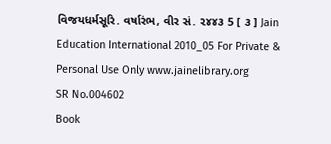વિજયધર્મસૂરિ. વર્ષારંભ, વીર સં. ૨૪૪૩ 5 [ ૩ ] Jain Education International 2010_05 For Private & Personal Use Only www.jainelibrary.org
SR No.004602
Book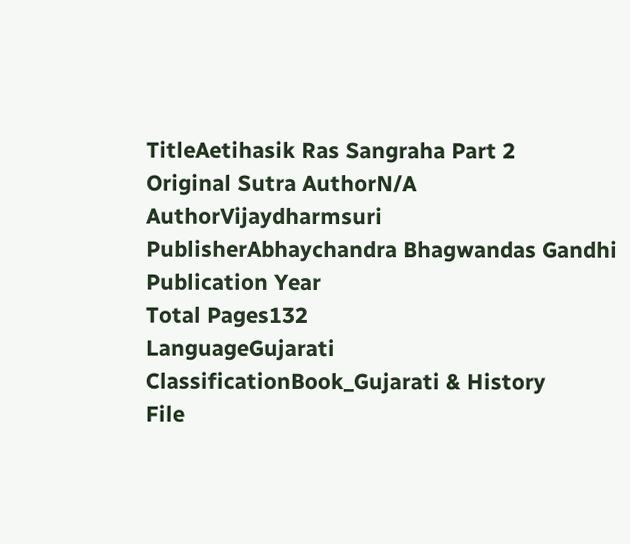TitleAetihasik Ras Sangraha Part 2
Original Sutra AuthorN/A
AuthorVijaydharmsuri
PublisherAbhaychandra Bhagwandas Gandhi
Publication Year
Total Pages132
LanguageGujarati
ClassificationBook_Gujarati & History
File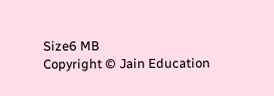Size6 MB
Copyright © Jain Education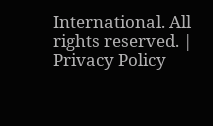International. All rights reserved. | Privacy Policy